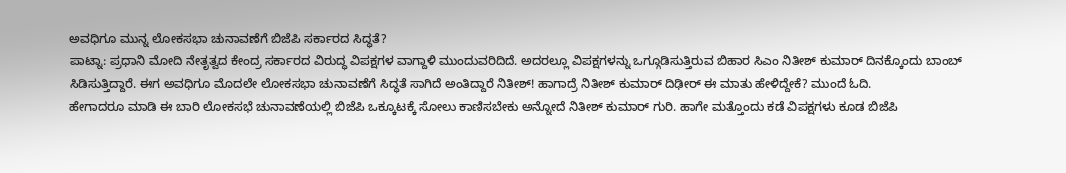ಅವಧಿಗೂ ಮುನ್ನ ಲೋಕಸಭಾ ಚುನಾವಣೆಗೆ ಬಿಜೆಪಿ ಸರ್ಕಾರದ ಸಿದ್ಧತೆ?
ಪಾಟ್ನಾ: ಪ್ರಧಾನಿ ಮೋದಿ ನೇತೃತ್ವದ ಕೇಂದ್ರ ಸರ್ಕಾರದ ವಿರುದ್ಧ ವಿಪಕ್ಷಗಳ ವಾಗ್ದಾಳಿ ಮುಂದುವರಿದಿದೆ. ಅದರಲ್ಲೂ ವಿಪಕ್ಷಗಳನ್ನು ಒಗ್ಗೂಡಿಸುತ್ತಿರುವ ಬಿಹಾರ ಸಿಎಂ ನಿತೀಶ್ ಕುಮಾರ್ ದಿನಕ್ಕೊಂದು ಬಾಂಬ್ ಸಿಡಿಸುತ್ತಿದ್ದಾರೆ. ಈಗ ಅವಧಿಗೂ ಮೊದಲೇ ಲೋಕಸಭಾ ಚುನಾವಣೆಗೆ ಸಿದ್ಧತೆ ಸಾಗಿದೆ ಅಂತಿದ್ದಾರೆ ನಿತೀಶ್! ಹಾಗಾದ್ರೆ ನಿತೀಶ್ ಕುಮಾರ್ ದಿಢೀರ್ ಈ ಮಾತು ಹೇಳಿದ್ದೇಕೆ? ಮುಂದೆ ಓದಿ.
ಹೇಗಾದರೂ ಮಾಡಿ ಈ ಬಾರಿ ಲೋಕಸಭೆ ಚುನಾವಣೆಯಲ್ಲಿ ಬಿಜೆಪಿ ಒಕ್ಕೂಟಕ್ಕೆ ಸೋಲು ಕಾಣಿಸಬೇಕು ಅನ್ನೋದೆ ನಿತೀಶ್ ಕುಮಾರ್ ಗುರಿ. ಹಾಗೇ ಮತ್ತೊಂದು ಕಡೆ ವಿಪಕ್ಷಗಳು ಕೂಡ ಬಿಜೆಪಿ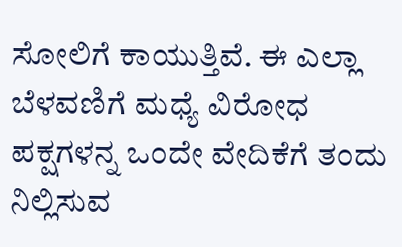ಸೋಲಿಗೆ ಕಾಯುತ್ತಿವೆ. ಈ ಎಲ್ಲಾ ಬೆಳವಣಿಗೆ ಮಧ್ಯೆ ವಿರೋಧ ಪಕ್ಷಗಳನ್ನ ಒಂದೇ ವೇದಿಕೆಗೆ ತಂದು ನಿಲ್ಲಿಸುವ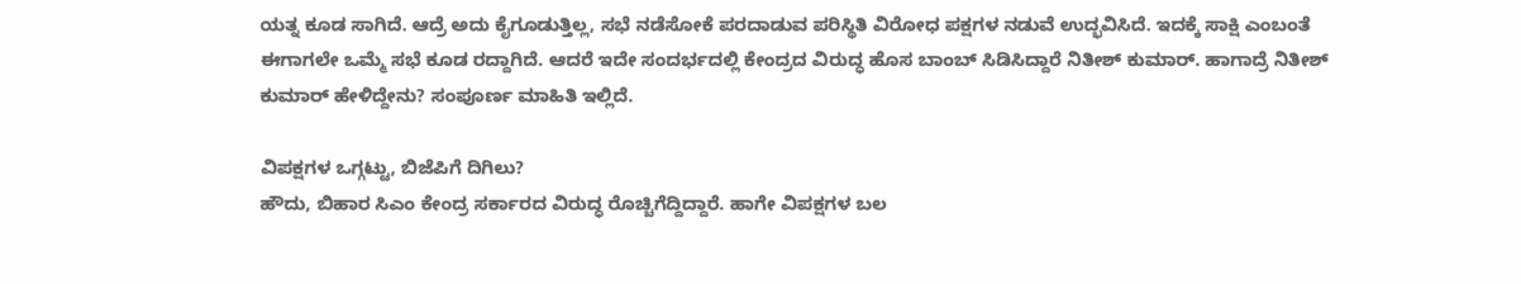ಯತ್ನ ಕೂಡ ಸಾಗಿದೆ. ಆದ್ರೆ ಅದು ಕೈಗೂಡುತ್ತಿಲ್ಲ, ಸಭೆ ನಡೆಸೋಕೆ ಪರದಾಡುವ ಪರಿಸ್ಥಿತಿ ವಿರೋಧ ಪಕ್ಷಗಳ ನಡುವೆ ಉದ್ಭವಿಸಿದೆ. ಇದಕ್ಕೆ ಸಾಕ್ಷಿ ಎಂಬಂತೆ ಈಗಾಗಲೇ ಒಮ್ಮೆ ಸಭೆ ಕೂಡ ರದ್ದಾಗಿದೆ. ಆದರೆ ಇದೇ ಸಂದರ್ಭದಲ್ಲಿ ಕೇಂದ್ರದ ವಿರುದ್ಧ ಹೊಸ ಬಾಂಬ್ ಸಿಡಿಸಿದ್ದಾರೆ ನಿತೀಶ್ ಕುಮಾರ್. ಹಾಗಾದ್ರೆ ನಿತೀಶ್ ಕುಮಾರ್ ಹೇಳಿದ್ದೇನು? ಸಂಪೂರ್ಣ ಮಾಹಿತಿ ಇಲ್ಲಿದೆ.

ವಿಪಕ್ಷಗಳ ಒಗ್ಗಟ್ಟು, ಬಿಜೆಪಿಗೆ ದಿಗಿಲು?
ಹೌದು, ಬಿಹಾರ ಸಿಎಂ ಕೇಂದ್ರ ಸರ್ಕಾರದ ವಿರುದ್ಧ ರೊಚ್ಚಿಗೆದ್ದಿದ್ದಾರೆ. ಹಾಗೇ ವಿಪಕ್ಷಗಳ ಬಲ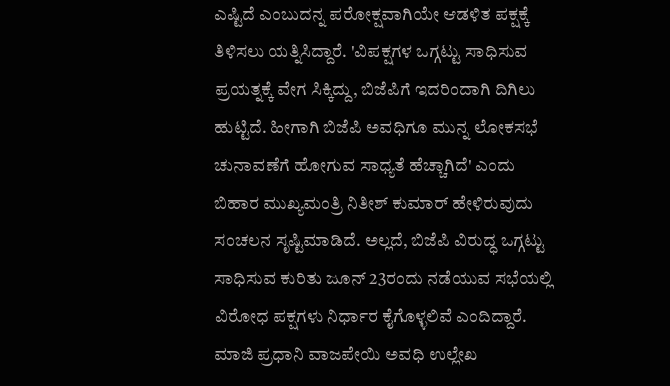ಎಷ್ಟಿದೆ ಎಂಬುದನ್ನ ಪರೋಕ್ಷವಾಗಿಯೇ ಆಡಳಿತ ಪಕ್ಷಕ್ಕೆ ತಿಳಿಸಲು ಯತ್ನಿಸಿದ್ದಾರೆ. 'ವಿಪಕ್ಷಗಳ ಒಗ್ಗಟ್ಟು ಸಾಧಿಸುವ ಪ್ರಯತ್ನಕ್ಕೆ ವೇಗ ಸಿಕ್ಕಿದ್ದು, ಬಿಜೆಪಿಗೆ ಇದರಿಂದಾಗಿ ದಿಗಿಲು ಹುಟ್ಟಿದೆ. ಹೀಗಾಗಿ ಬಿಜೆಪಿ ಅವಧಿಗೂ ಮುನ್ನ ಲೋಕಸಭೆ ಚುನಾವಣೆಗೆ ಹೋಗುವ ಸಾಧ್ಯತೆ ಹೆಚ್ಚಾಗಿದೆ' ಎಂದು ಬಿಹಾರ ಮುಖ್ಯಮಂತ್ರಿ ನಿತೀಶ್ ಕುಮಾರ್ ಹೇಳಿರುವುದು ಸಂಚಲನ ಸೃಷ್ಟಿಮಾಡಿದೆ. ಅಲ್ಲದೆ, ಬಿಜೆಪಿ ವಿರುದ್ಧ ಒಗ್ಗಟ್ಟು ಸಾಧಿಸುವ ಕುರಿತು ಜೂನ್ 23ರಂದು ನಡೆಯುವ ಸಭೆಯಲ್ಲಿ ವಿರೋಧ ಪಕ್ಷಗಳು ನಿರ್ಧಾರ ಕೈಗೊಳ್ಳಲಿವೆ ಎಂದಿದ್ದಾರೆ.
ಮಾಜಿ ಪ್ರಧಾನಿ ವಾಜಪೇಯಿ ಅವಧಿ ಉಲ್ಲೇಖ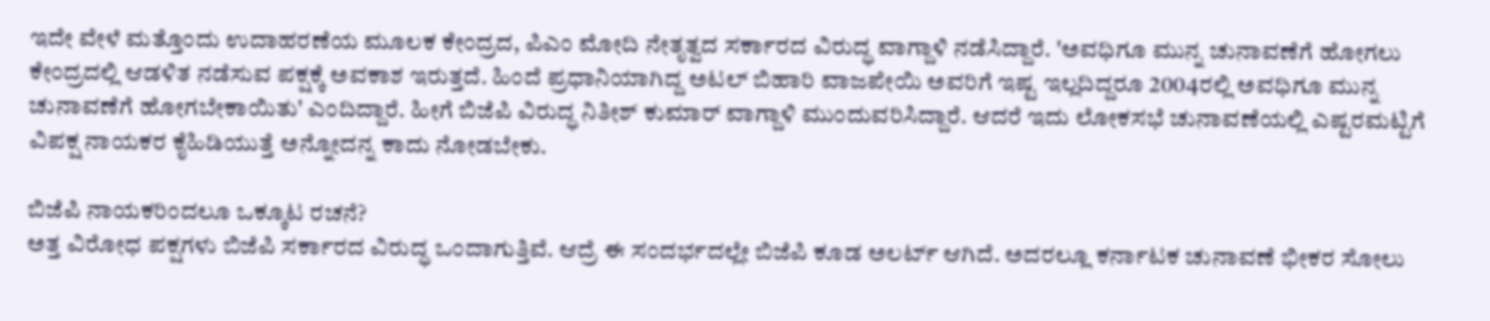ಇದೇ ವೇಳೆ ಮತ್ತೊಂದು ಉದಾಹರಣೆಯ ಮೂಲಕ ಕೇಂದ್ರದ, ಪಿಎಂ ಮೋದಿ ನೇತೃತ್ವದ ಸರ್ಕಾರದ ವಿರುದ್ಧ ವಾಗ್ದಾಳಿ ನಡೆಸಿದ್ದಾರೆ. 'ಅವಧಿಗೂ ಮುನ್ನ ಚುನಾವಣೆಗೆ ಹೋಗಲು ಕೇಂದ್ರದಲ್ಲಿ ಆಡಳಿತ ನಡೆಸುವ ಪಕ್ಷಕ್ಕೆ ಅವಕಾಶ ಇರುತ್ತದೆ. ಹಿಂದೆ ಪ್ರಧಾನಿಯಾಗಿದ್ದ ಅಟಲ್ ಬಿಹಾರಿ ವಾಜಪೇಯಿ ಅವರಿಗೆ ಇಷ್ಟ ಇಲ್ಲದಿದ್ದರೂ 2004ರಲ್ಲಿ ಅವಧಿಗೂ ಮುನ್ನ ಚುನಾವಣೆಗೆ ಹೋಗಬೇಕಾಯಿತು' ಎಂದಿದ್ದಾರೆ. ಹೀಗೆ ಬಿಜೆಪಿ ವಿರುದ್ಧ ನಿತೀಶ್ ಕುಮಾರ್ ವಾಗ್ದಾಳಿ ಮುಂದುವರಿಸಿದ್ದಾರೆ. ಆದರೆ ಇದು ಲೋಕಸಭೆ ಚುನಾವಣೆಯಲ್ಲಿ ಎಷ್ಟರಮಟ್ಟಿಗೆ ವಿಪಕ್ಷ ನಾಯಕರ ಕೈಹಿಡಿಯುತ್ತೆ ಅನ್ನೋದನ್ನ ಕಾದು ನೋಡಬೇಕು.

ಬಿಜೆಪಿ ನಾಯಕರಿಂದಲೂ ಒಕ್ಕೂಟ ರಚನೆ?
ಅತ್ತ ವಿರೋಧ ಪಕ್ಷಗಳು ಬಿಜೆಪಿ ಸರ್ಕಾರದ ವಿರುದ್ಧ ಒಂದಾಗುತ್ತಿವೆ. ಆದ್ರೆ ಈ ಸಂದರ್ಭದಲ್ಲೇ ಬಿಜೆಪಿ ಕೂಡ ಅಲರ್ಟ್ ಆಗಿದೆ. ಅದರಲ್ಲೂ ಕರ್ನಾಟಕ ಚುನಾವಣೆ ಭೀಕರ ಸೋಲು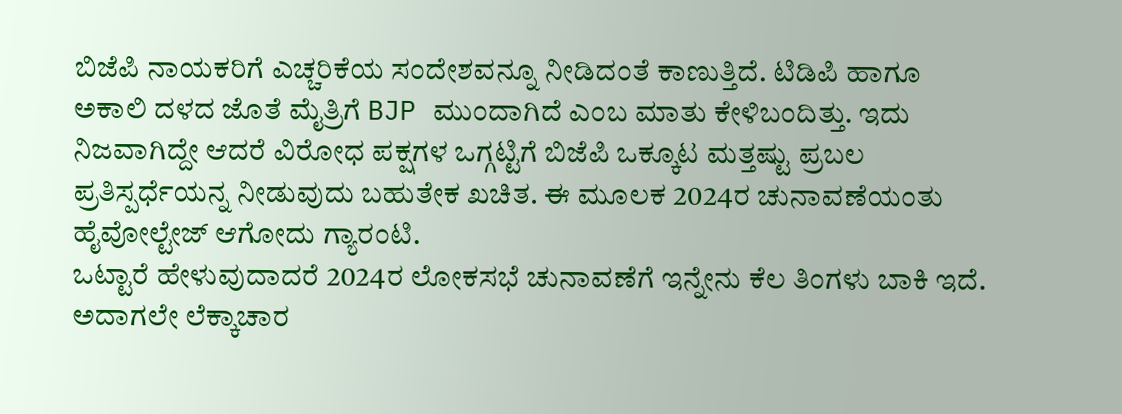ಬಿಜೆಪಿ ನಾಯಕರಿಗೆ ಎಚ್ಚರಿಕೆಯ ಸಂದೇಶವನ್ನೂ ನೀಡಿದಂತೆ ಕಾಣುತ್ತಿದೆ. ಟಿಡಿಪಿ ಹಾಗೂ ಅಕಾಲಿ ದಳದ ಜೊತೆ ಮೈತ್ರಿಗೆ BJP ಮುಂದಾಗಿದೆ ಎಂಬ ಮಾತು ಕೇಳಿಬಂದಿತ್ತು. ಇದು ನಿಜವಾಗಿದ್ದೇ ಆದರೆ ವಿರೋಧ ಪಕ್ಷಗಳ ಒಗ್ಗಟ್ಟಿಗೆ ಬಿಜೆಪಿ ಒಕ್ಕೂಟ ಮತ್ತಷ್ಟು ಪ್ರಬಲ ಪ್ರತಿಸ್ಪರ್ಧೆಯನ್ನ ನೀಡುವುದು ಬಹುತೇಕ ಖಚಿತ. ಈ ಮೂಲಕ 2024ರ ಚುನಾವಣೆಯಂತು ಹೈವೋಲ್ಟೇಜ್ ಆಗೋದು ಗ್ಯಾರಂಟಿ.
ಒಟ್ಟಾರೆ ಹೇಳುವುದಾದರೆ 2024ರ ಲೋಕಸಭೆ ಚುನಾವಣೆಗೆ ಇನ್ನೇನು ಕೆಲ ತಿಂಗಳು ಬಾಕಿ ಇದೆ. ಅದಾಗಲೇ ಲೆಕ್ಕಾಚಾರ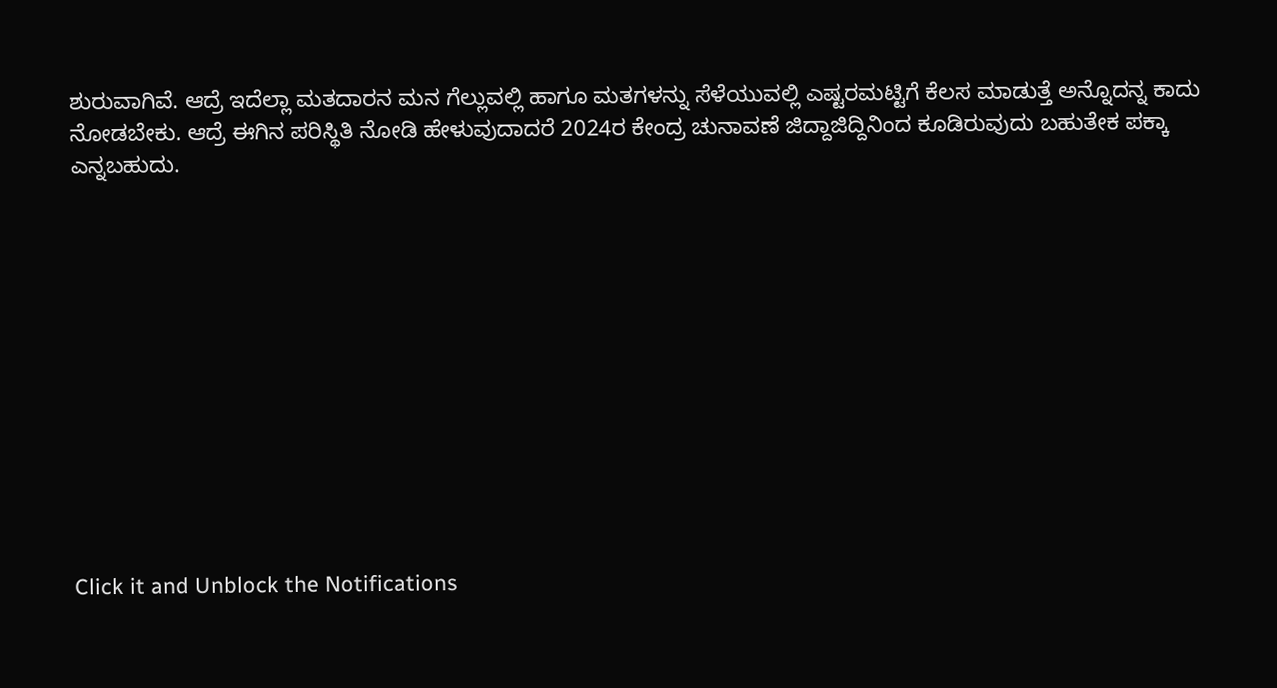ಶುರುವಾಗಿವೆ. ಆದ್ರೆ ಇದೆಲ್ಲಾ ಮತದಾರನ ಮನ ಗೆಲ್ಲುವಲ್ಲಿ ಹಾಗೂ ಮತಗಳನ್ನು ಸೆಳೆಯುವಲ್ಲಿ ಎಷ್ಟರಮಟ್ಟಿಗೆ ಕೆಲಸ ಮಾಡುತ್ತೆ ಅನ್ನೊದನ್ನ ಕಾದು ನೋಡಬೇಕು. ಆದ್ರೆ ಈಗಿನ ಪರಿಸ್ಥಿತಿ ನೋಡಿ ಹೇಳುವುದಾದರೆ 2024ರ ಕೇಂದ್ರ ಚುನಾವಣೆ ಜಿದ್ದಾಜಿದ್ದಿನಿಂದ ಕೂಡಿರುವುದು ಬಹುತೇಕ ಪಕ್ಕಾ ಎನ್ನಬಹುದು.












Click it and Unblock the Notifications